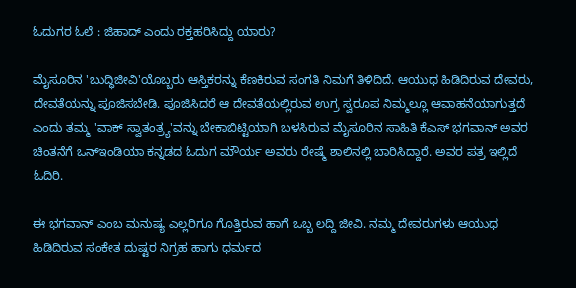ಓದುಗರ ಓಲೆ : ಜಿಹಾದ್ ಎಂದು ರಕ್ತಹರಿಸಿದ್ದು ಯಾರು?

ಮೈಸೂರಿನ 'ಬುದ್ಧಿಜೀವಿ'ಯೊಬ್ಬರು ಆಸ್ತಿಕರನ್ನು ಕೆಣಕಿರುವ ಸಂಗತಿ ನಿಮಗೆ ತಿಳಿದಿದೆ. ಆಯುಧ ಹಿಡಿದಿರುವ ದೇವರು, ದೇವತೆಯನ್ನು ಪೂಜಿಸಬೇಡಿ. ಪೂಜಿಸಿದರೆ ಆ ದೇವತೆಯಲ್ಲಿರುವ ಉಗ್ರ ಸ್ವರೂಪ ನಿಮ್ಮಲ್ಲೂ ಆವಾಹನೆಯಾಗುತ್ತದೆ ಎಂದು ತಮ್ಮ 'ವಾಕ್ ಸ್ವಾತಂತ್ರ್ಯ'ವನ್ನು ಬೇಕಾಬಿಟ್ಟಿಯಾಗಿ ಬಳಸಿರುವ ಮೈಸೂರಿನ ಸಾಹಿತಿ ಕೆಎಸ್ ಭಗವಾನ್ ಅವರ ಚಿಂತನೆಗೆ ಒನ್ಇಂಡಿಯಾ ಕನ್ನಡದ ಓದುಗ ಮೌರ್ಯ ಅವರು ರೇಷ್ಮೆ ಶಾಲಿನಲ್ಲಿ ಬಾರಿಸಿದ್ದಾರೆ. ಅವರ ಪತ್ರ ಇಲ್ಲಿದೆ ಓದಿರಿ.

ಈ ಭಗವಾನ್ ಎಂಬ ಮನುಷ್ಯ ಎಲ್ಲರಿಗೂ ಗೊತ್ತಿರುವ ಹಾಗೆ ಒಬ್ಬ ಲದ್ದಿ ಜೀವಿ. ನಮ್ಮ ದೇವರುಗಳು ಆಯುಧ ಹಿಡಿದಿರುವ ಸಂಕೇತ ದುಷ್ಟರ ನಿಗ್ರಹ ಹಾಗು ಧರ್ಮದ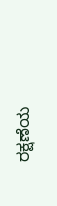ರಕ್ಷಣೆಯ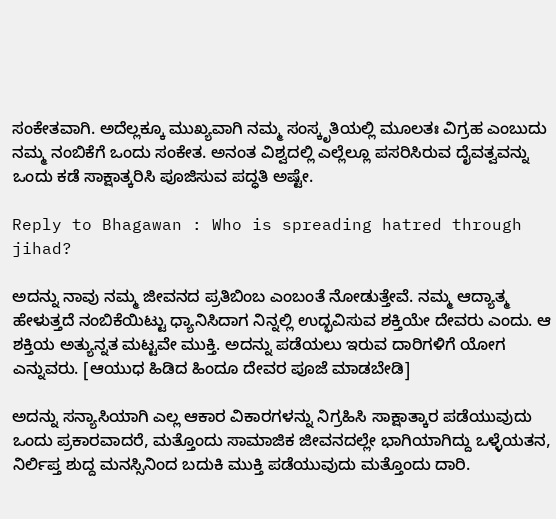ಸಂಕೇತವಾಗಿ. ಅದೆಲ್ಲಕ್ಕೂ ಮುಖ್ಯವಾಗಿ ನಮ್ಮ ಸಂಸ್ಕೃತಿಯಲ್ಲಿ ಮೂಲತಃ ವಿಗ್ರಹ ಎಂಬುದು ನಮ್ಮ ನಂಬಿಕೆಗೆ ಒಂದು ಸಂಕೇತ. ಅನಂತ ವಿಶ್ವದಲ್ಲಿ ಎಲ್ಲೆಲ್ಲೂ ಪಸರಿಸಿರುವ ದೈವತ್ವವನ್ನು ಒಂದು ಕಡೆ ಸಾಕ್ಷಾತ್ಕರಿಸಿ ಪೂಜಿಸುವ ಪದ್ಧತಿ ಅಷ್ಟೇ.

Reply to Bhagawan : Who is spreading hatred through jihad?

ಅದನ್ನು ನಾವು ನಮ್ಮ ಜೀವನದ ಪ್ರತಿಬಿಂಬ ಎಂಬಂತೆ ನೋಡುತ್ತೇವೆ. ನಮ್ಮ ಆದ್ಯಾತ್ಮ ಹೇಳುತ್ತದೆ ನಂಬಿಕೆಯಿಟ್ಟು ಧ್ಯಾನಿಸಿದಾಗ ನಿನ್ನಲ್ಲಿ ಉದ್ಭವಿಸುವ ಶಕ್ತಿಯೇ ದೇವರು ಎಂದು. ಆ ಶಕ್ತಿಯ ಅತ್ಯುನ್ನತ ಮಟ್ಟವೇ ಮುಕ್ತಿ. ಅದನ್ನು ಪಡೆಯಲು ಇರುವ ದಾರಿಗಳಿಗೆ ಯೋಗ ಎನ್ನುವರು. [ಆಯುಧ ಹಿಡಿದ ಹಿಂದೂ ದೇವರ ಪೂಜೆ ಮಾಡಬೇಡಿ]

ಅದನ್ನು ಸನ್ಯಾಸಿಯಾಗಿ ಎಲ್ಲ ಆಕಾರ ವಿಕಾರಗಳನ್ನು ನಿಗ್ರಹಿಸಿ ಸಾಕ್ಷಾತ್ಕಾರ ಪಡೆಯುವುದು ಒಂದು ಪ್ರಕಾರವಾದರೆ, ಮತ್ತೊಂದು ಸಾಮಾಜಿಕ ಜೀವನದಲ್ಲೇ ಭಾಗಿಯಾಗಿದ್ದು ಒಳ್ಳೆಯತನ, ನಿರ್ಲಿಪ್ತ ಶುದ್ದ ಮನಸ್ಸಿನಿಂದ ಬದುಕಿ ಮುಕ್ತಿ ಪಡೆಯುವುದು ಮತ್ತೊಂದು ದಾರಿ.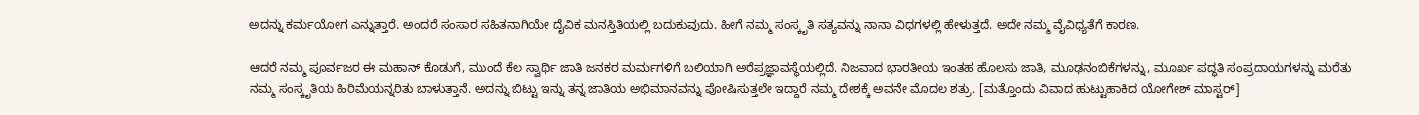ಅದನ್ನು ಕರ್ಮಯೋಗ ಎನ್ನುತ್ತಾರೆ. ಅಂದರೆ ಸಂಸಾರ ಸಹಿತನಾಗಿಯೇ ದೈವಿಕ ಮನಸ್ತಿತಿಯಲ್ಲಿ ಬದುಕುವುದು. ಹೀಗೆ ನಮ್ಮ ಸಂಸ್ಕೃತಿ ಸತ್ಯವನ್ನು ನಾನಾ ವಿಧಗಳಲ್ಲಿ ಹೇಳುತ್ತದೆ. ಅದೇ ನಮ್ಮ ವೈವಿಧ್ಯತೆಗೆ ಕಾರಣ.

ಆದರೆ ನಮ್ಮ ಪೂರ್ವಜರ ಈ ಮಹಾನ್ ಕೊಡುಗೆ, ಮುಂದೆ ಕೆಲ ಸ್ವಾರ್ಥಿ ಜಾತಿ ಜನಕರ ಮರ್ಮಗಳಿಗೆ ಬಲಿಯಾಗಿ ಅರೆಪ್ರಜ್ಞಾವಸ್ಥೆಯಲ್ಲಿದೆ. ನಿಜವಾದ ಭಾರತೀಯ ಇಂತಹ ಹೊಲಸು ಜಾತಿ, ಮೂಢನಂಬಿಕೆಗಳನ್ನು, ಮೂರ್ಖ ಪದ್ಧತಿ ಸಂಪ್ರದಾಯಗಳನ್ನು ಮರೆತು ನಮ್ಮ ಸಂಸ್ಕೃತಿಯ ಹಿರಿಮೆಯನ್ನರಿತು ಬಾಳುತ್ತಾನೆ. ಅದನ್ನು ಬಿಟ್ಟು ಇನ್ನು ತನ್ನ ಜಾತಿಯ ಅಭಿಮಾನವನ್ನು ಪೋಷಿಸುತ್ತಲೇ ಇದ್ದಾರೆ ನಮ್ಮ ದೇಶಕ್ಕೆ ಅವನೇ ಮೊದಲ ಶತ್ರು. [ಮತ್ತೊಂದು ವಿವಾದ ಹುಟ್ಟುಹಾಕಿದ ಯೋಗೇಶ್‌ ಮಾಸ್ಟರ್]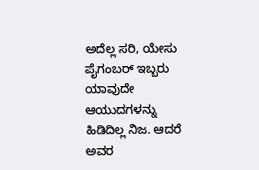ಅದೆಲ್ಲ ಸರಿ, ಯೇಸು ಪೈಗಂಬರ್ ಇಬ್ಬರು ಯಾವುದೇ ಆಯುದಗಳನ್ನು ಹಿಡಿದಿಲ್ಲ ನಿಜ. ಆದರೆ ಅವರ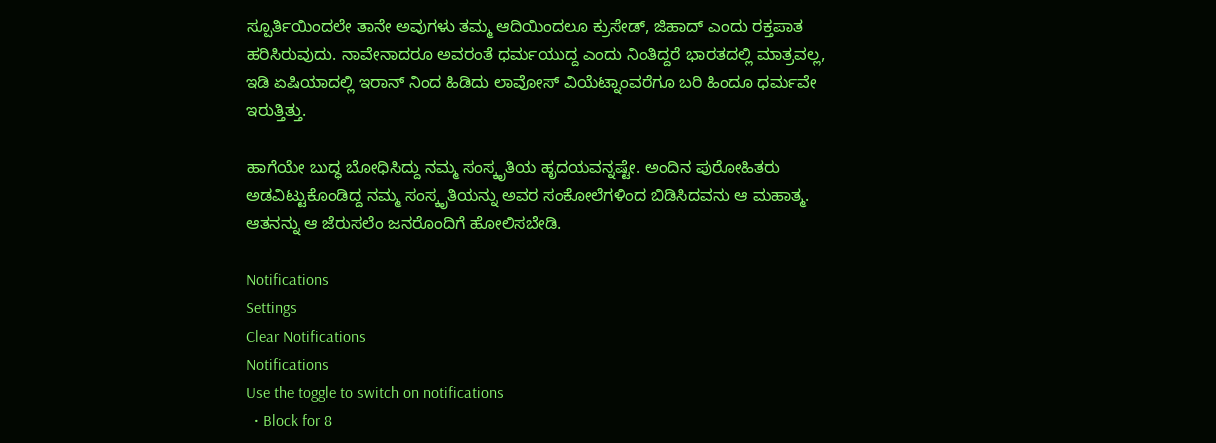ಸ್ಪೂರ್ತಿಯಿಂದಲೇ ತಾನೇ ಅವುಗಳು ತಮ್ಮ ಆದಿಯಿಂದಲೂ ಕ್ರುಸೇಡ್, ಜಿಹಾದ್ ಎಂದು ರಕ್ತಪಾತ ಹರಿಸಿರುವುದು. ನಾವೇನಾದರೂ ಅವರಂತೆ ಧರ್ಮಯುದ್ದ ಎಂದು ನಿಂತಿದ್ದರೆ ಭಾರತದಲ್ಲಿ ಮಾತ್ರವಲ್ಲ, ಇಡಿ ಏಷಿಯಾದಲ್ಲಿ ಇರಾನ್ ನಿಂದ ಹಿಡಿದು ಲಾವೋಸ್ ವಿಯೆಟ್ನಾಂವರೆಗೂ ಬರಿ ಹಿಂದೂ ಧರ್ಮವೇ ಇರುತ್ತಿತ್ತು.

ಹಾಗೆಯೇ ಬುದ್ಧ ಬೋಧಿಸಿದ್ದು ನಮ್ಮ ಸಂಸ್ಕೃತಿಯ ಹೃದಯವನ್ನಷ್ಟೇ. ಅಂದಿನ ಪುರೋಹಿತರು ಅಡವಿಟ್ಟುಕೊಂಡಿದ್ದ ನಮ್ಮ ಸಂಸ್ಕೃತಿಯನ್ನು ಅವರ ಸಂಕೋಲೆಗಳಿಂದ ಬಿಡಿಸಿದವನು ಆ ಮಹಾತ್ಮ. ಆತನನ್ನು ಆ ಜೆರುಸಲೆಂ ಜನರೊಂದಿಗೆ ಹೋಲಿಸಬೇಡಿ.

Notifications
Settings
Clear Notifications
Notifications
Use the toggle to switch on notifications
  • Block for 8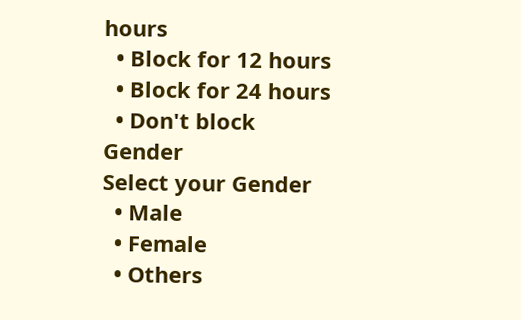hours
  • Block for 12 hours
  • Block for 24 hours
  • Don't block
Gender
Select your Gender
  • Male
  • Female
  • Others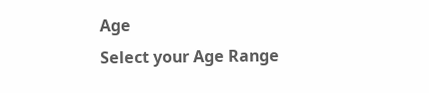Age
Select your Age Range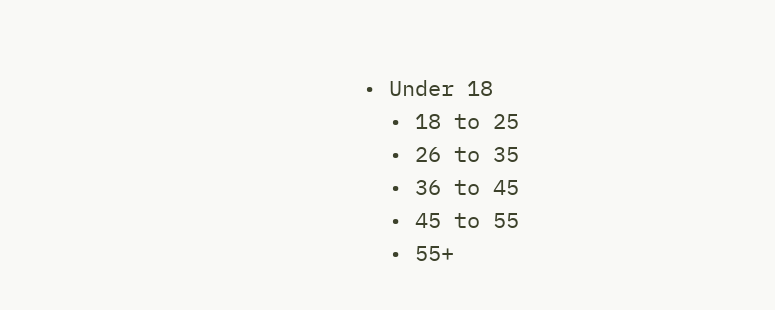• Under 18
  • 18 to 25
  • 26 to 35
  • 36 to 45
  • 45 to 55
  • 55+